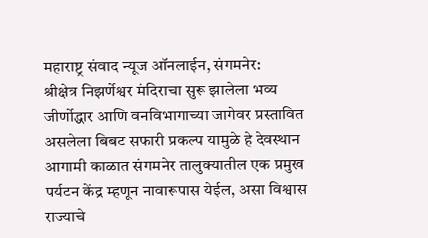महाराष्ट्र संवाद न्यूज ऑनलाईन, संगमनेर:
श्रीक्षेत्र निझर्णेश्वर मंदिराचा सुरू झालेला भव्य जीर्णोद्धार आणि वनविभागाच्या जागेवर प्रस्तावित असलेला बिबट सफारी प्रकल्प यामुळे हे देवस्थान आगामी काळात संगमनेर तालुक्यातील एक प्रमुख पर्यटन केंद्र म्हणून नावारूपास येईल, असा विश्वास राज्याचे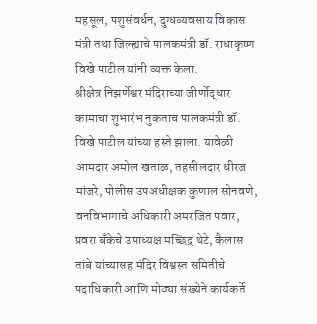महसूल, पशुसंवर्धन, दुग्धव्यवसाय विकास मंत्री तथा जिल्ह्याचे पालकमंत्री डॉ. राधाकृष्ण विखे पाटील यांनी व्यक्त केला.
श्रीक्षेत्र निझर्णेश्वर मंदिराच्या जीर्णोद्धार कामाचा शुभारंभ नुकताच पालकमंत्री डॉ. विखे पाटील यांच्या हस्ते झाला. यावेळी आमदार अमोल खताळ, तहसीलदार धीरज मांजरे, पोलीस उपअधीक्षक कुणाल सोनवणे, वनविभागाचे अधिकारी अमरजित पवार, प्रवरा बँकेचे उपाध्यक्ष मच्छिंद्र थेटे, कैलास तांबे यांच्यासह मंदिर विश्वस्त समितीचे पदाधिकारी आणि मोठ्या संख्येने कार्यकर्ते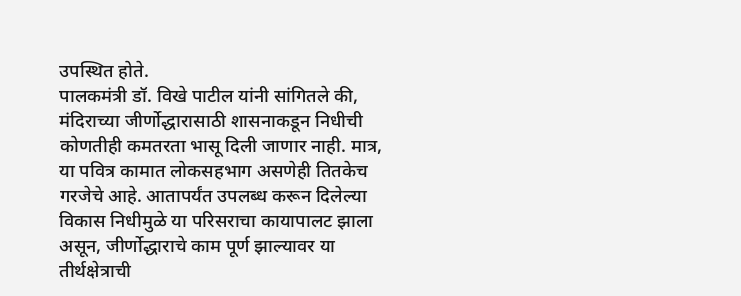उपस्थित होते.
पालकमंत्री डॉ. विखे पाटील यांनी सांगितले की, मंदिराच्या जीर्णोद्धारासाठी शासनाकडून निधीची कोणतीही कमतरता भासू दिली जाणार नाही. मात्र, या पवित्र कामात लोकसहभाग असणेही तितकेच गरजेचे आहे. आतापर्यंत उपलब्ध करून दिलेल्या विकास निधीमुळे या परिसराचा कायापालट झाला असून, जीर्णोद्धाराचे काम पूर्ण झाल्यावर या तीर्थक्षेत्राची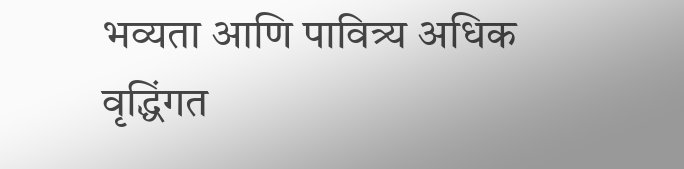भव्यता आणि पावित्र्य अधिक वृद्धिंगत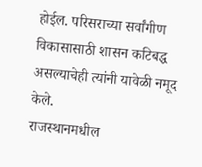होईल. परिसराच्या सर्वांगीण विकासासाठी शासन कटिबद्ध असल्याचेही त्यांनी यावेळी नमूद केले.
राजस्थानमधील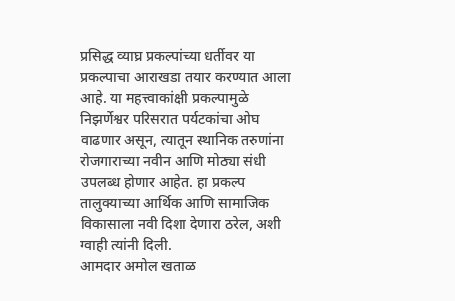प्रसिद्ध व्याघ्र प्रकल्पांच्या धर्तीवर या प्रकल्पाचा आराखडा तयार करण्यात आला आहे. या महत्त्वाकांक्षी प्रकल्पामुळे निझर्णेश्वर परिसरात पर्यटकांचा ओघ वाढणार असून, त्यातून स्थानिक तरुणांना रोजगाराच्या नवीन आणि मोठ्या संधी उपलब्ध होणार आहेत. हा प्रकल्प तालुक्याच्या आर्थिक आणि सामाजिक विकासाला नवी दिशा देणारा ठरेल, अशी ग्वाही त्यांनी दिली.
आमदार अमोल खताळ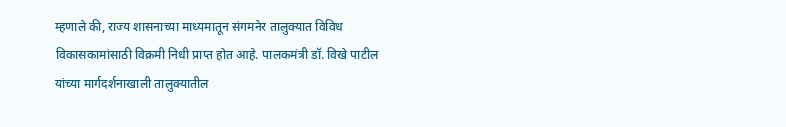म्हणाले की, राज्य शासनाच्या माध्यमातून संगमनेर तालुक्यात विविध विकासकामांसाठी विक्रमी निधी प्राप्त होत आहे. पालकमंत्री डॉ. विखे पाटील यांच्या मार्गदर्शनाखाली तालुक्यातील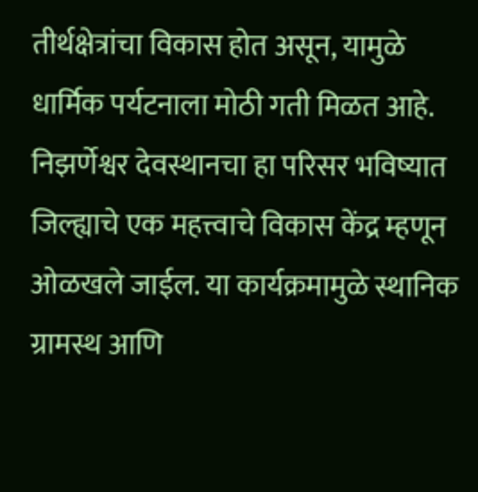तीर्थक्षेत्रांचा विकास होत असून, यामुळे धार्मिक पर्यटनाला मोठी गती मिळत आहे. निझर्णेश्वर देवस्थानचा हा परिसर भविष्यात जिल्ह्याचे एक महत्त्वाचे विकास केंद्र म्हणून ओळखले जाईल. या कार्यक्रमामुळे स्थानिक ग्रामस्थ आणि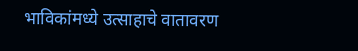भाविकांमध्ये उत्साहाचे वातावरण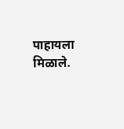पाहायला मिळाले.